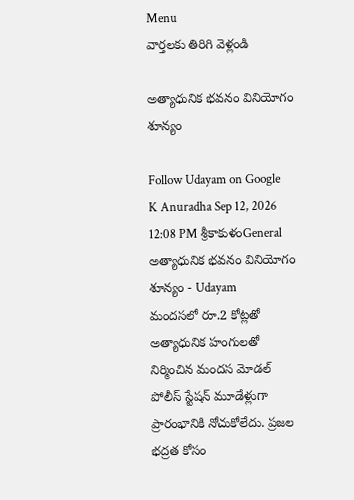Menu
వార్తలకు తిరిగి వెళ్లండి

అత్యాధునిక భవనం వినియోగం శూన్యం

Follow Udayam on Google
K Anuradha Sep 12, 2026 12:08 PM శ్రీకాకుళంGeneral
అత్యాధునిక భవనం వినియోగం శూన్యం - Udayam
మందసలో రూ.2 కోట్లతో అత్యాధునిక హంగులతో నిర్మించిన మందస మోడల్ పోలీస్ స్టేషన్ మూడేళ్లుగా ప్రారంభానికి నోచుకోలేదు. ప్రజల భద్రత కోసం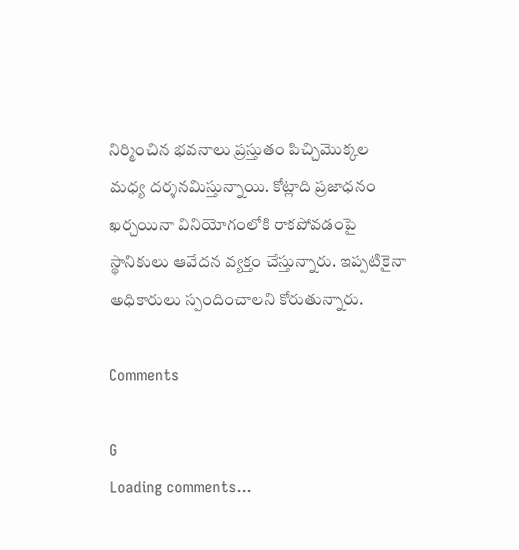నిర్మించిన భవనాలు ప్రస్తుతం పిచ్చిమొక్కల మధ్య దర్శనమిస్తున్నాయి. కోట్లాది ప్రజాధనం ఖర్చయినా వినియోగంలోకి రాకపోవడంపై స్థానికులు ఆవేదన వ్యక్తం చేస్తున్నారు. ఇప్పటికైనా అధికారులు స్పందించాలని కోరుతున్నారు.

Comments

G
Loading comments...